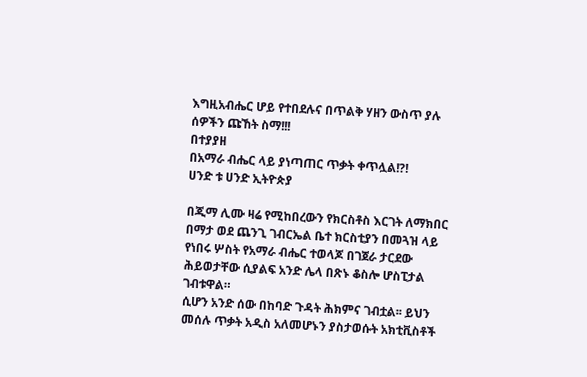እግዚአብሔር ሆይ የተበደሉና በጥልቅ ሃዘን ውስጥ ያሉ ሰዎችን ጩኸት ስማ!!!
በተያያዘ
በአማራ ብሔር ላይ ያነጣጠር ጥቃት ቀጥሏል!?!
ሀንድ ቱ ሀንድ ኢትዮጵያ

በጂማ ሊሙ ዛሬ የሚከበረውን የክርስቶስ እርገት ለማክበር በማታ ወደ ጨንጊ ገብርኤል ቤተ ክርስቲያን በመጓዝ ላይ የነበሩ ሦስት የአማራ ብሔር ተወላጆ በገጀራ ታርደው ሕይወታቸው ሲያልፍ አንድ ሌላ በጽኑ ቆስሎ ሆስፒታል ገብቱዋል።
ሲሆን አንድ ሰው በከባድ ጉዳት ሕክምና ገብቷል፡፡ ይህን መሰሉ ጥቃት አዲስ አለመሆኑን ያስታወሱት አክቲቪስቶች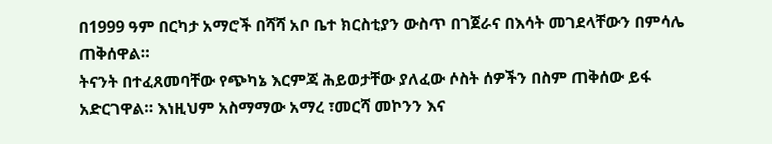በ1999 ዓም በርካታ አማሮች በሻሻ አቦ ቤተ ክርስቲያን ውስጥ በገጀራና በእሳት መገደላቸውን በምሳሌ ጠቅሰዋል።
ትናንት በተፈጸመባቸው የጭካኔ እርምጃ ሕይወታቸው ያለፈው ሶስት ሰዎችን በስም ጠቅሰው ይፋ አድርገዋል። እነዚህም አስማማው አማረ ፣መርሻ መኮንን እና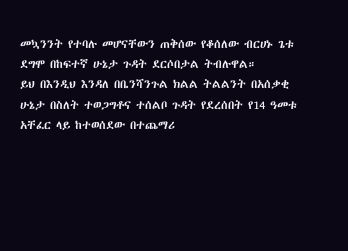መኳንንት የተባሉ መሆናቸውን ጠቅሰው የቆሰለው ብርሀኑ ጌቱ ደግሞ በከፍተኛ ሁኔታ ጉዳት ደርሶበታል ትብሉዋል።
ይህ በእንዲህ እንዳለ በቤንሻንጉል ክልል ትልልንት በአሰቃቂ ሁኔታ በስለት ተወጋግቶና ተሰልቦ ጉዳት የደረሰበት የ14 ዓመቱ አቸፈር ላይ ከተወሰደው በተጨማሪ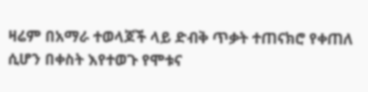ዛሬም በአማራ ተወላጆች ላይ ድብቅ ጥቃት ተጠናክሮ የቀጠለ ሲሆን በቀስት እየተወጉ የሞቱና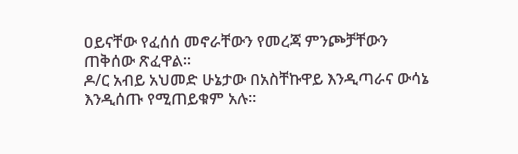ዐይናቸው የፈሰሰ መኖራቸውን የመረጃ ምንጮቻቸውን ጠቅሰው ጽፈዋል።
ዶ/ር አብይ አህመድ ሁኔታው በአስቸኩዋይ እንዲጣራና ውሳኔ እንዲሰጡ የሚጠይቁም አሉ።